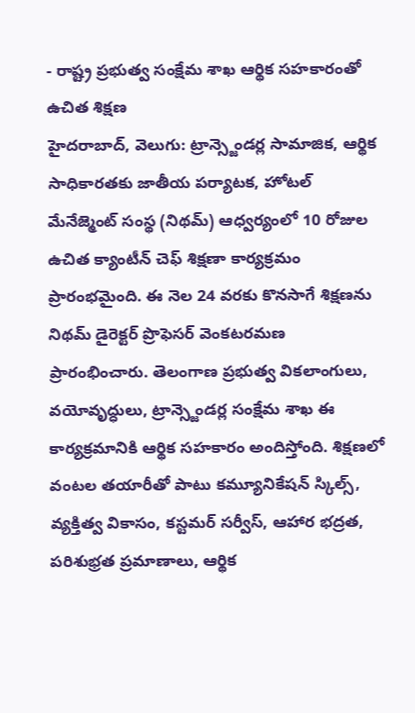- రాష్ట్ర ప్రభుత్వ సంక్షేమ శాఖ ఆర్థిక సహకారంతో ఉచిత శిక్షణ
హైదరాబాద్, వెలుగు: ట్రాన్స్జెండర్ల సామాజిక, ఆర్థిక సాధికారతకు జాతీయ పర్యాటక, హోటల్ మేనేజ్మెంట్ సంస్థ (నిథమ్) ఆధ్వర్యంలో 10 రోజుల ఉచిత క్యాంటీన్ చెఫ్ శిక్షణా కార్యక్రమం ప్రారంభమైంది. ఈ నెల 24 వరకు కొనసాగే శిక్షణను నిథమ్ డైరెక్టర్ ప్రొఫెసర్ వెంకటరమణ ప్రారంభించారు. తెలంగాణ ప్రభుత్వ వికలాంగులు, వయోవృద్ధులు, ట్రాన్స్జెండర్ల సంక్షేమ శాఖ ఈ కార్యక్రమానికి ఆర్థిక సహకారం అందిస్తోంది. శిక్షణలో వంటల తయారీతో పాటు కమ్యూనికేషన్ స్కిల్స్, వ్యక్తిత్వ వికాసం, కస్టమర్ సర్వీస్, ఆహార భద్రత, పరిశుభ్రత ప్రమాణాలు, ఆర్థిక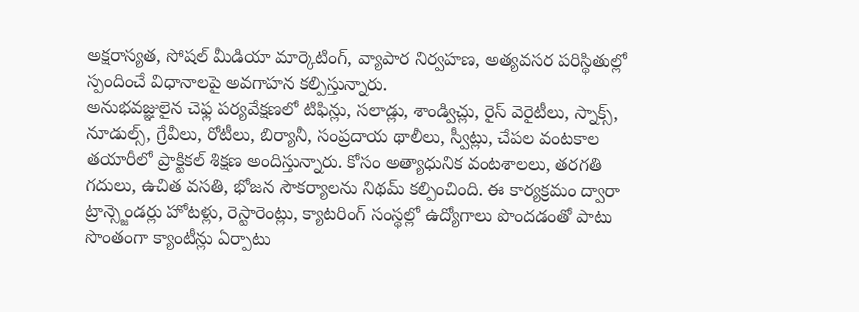అక్షరాస్యత, సోషల్ మీడియా మార్కెటింగ్, వ్యాపార నిర్వహణ, అత్యవసర పరిస్థితుల్లో స్పందించే విధానాలపై అవగాహన కల్పిస్తున్నారు.
అనుభవజ్ఞులైన చెఫ్ల పర్యవేక్షణలో టిఫిన్లు, సలాడ్లు, శాండ్విచ్లు, రైస్ వెరైటీలు, స్నాక్స్, నూడుల్స్, గ్రేవీలు, రోటీలు, బిర్యానీ, సంప్రదాయ థాలీలు, స్వీట్లు, చేపల వంటకాల తయారీలో ప్రాక్టికల్ శిక్షణ అందిస్తున్నారు. కోసం అత్యాధునిక వంటశాలలు, తరగతి గదులు, ఉచిత వసతి, భోజన సౌకర్యాలను నిథమ్ కల్పించింది. ఈ కార్యక్రమం ద్వారా ట్రాన్స్జెండర్లు హోటళ్లు, రెస్టారెంట్లు, క్యాటరింగ్ సంస్థల్లో ఉద్యోగాలు పొందడంతో పాటు సొంతంగా క్యాంటీన్లు ఏర్పాటు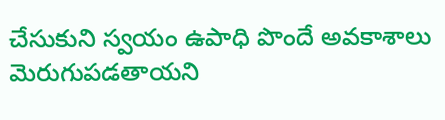చేసుకుని స్వయం ఉపాధి పొందే అవకాశాలు మెరుగుపడతాయని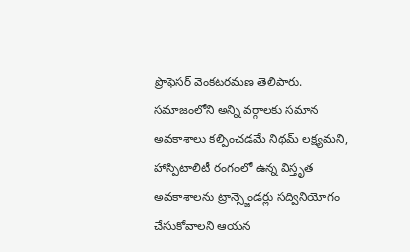ప్రొఫెసర్ వెంకటరమణ తెలిపారు. సమాజంలోని అన్ని వర్గాలకు సమాన అవకాశాలు కల్పించడమే నిథమ్ లక్ష్యమని, హాస్పిటాలిటీ రంగంలో ఉన్న విస్తృత అవకాశాలను ట్రాన్స్జెండర్లు సద్వినియోగం చేసుకోవాలని ఆయన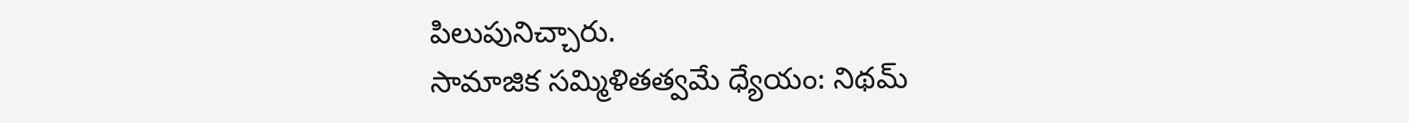పిలుపునిచ్చారు.
సామాజిక సమ్మిళితత్వమే ధ్యేయం: నిథమ్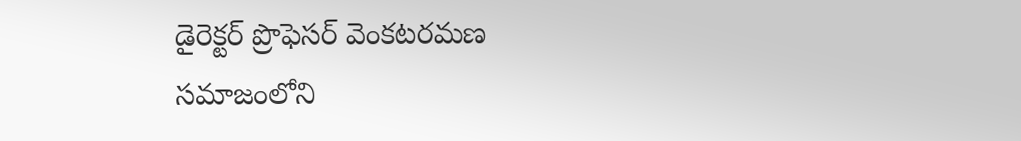డైరెక్టర్ ప్రొఫెసర్ వెంకటరమణ
సమాజంలోని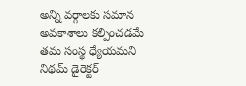అన్ని వర్గాలకు సమాన అవకాశాలు కల్పించడమే తమ సంస్థ ధ్యేయమని నిథమ్ డైరెక్టర్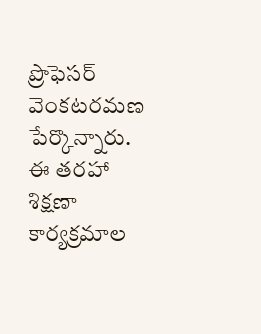ప్రొఫెసర్ వెంకటరమణ పేర్కొన్నారు. ఈ తరహా శిక్షణా కార్యక్రమాల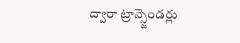ద్వారా ట్రాన్స్జెండర్లు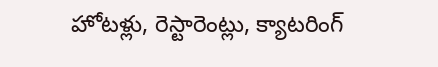హోటళ్లు, రెస్టారెంట్లు, క్యాటరింగ్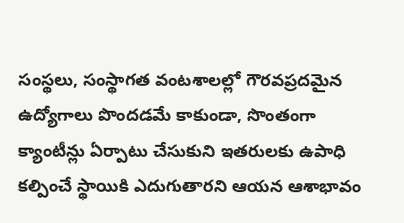సంస్థలు, సంస్థాగత వంటశాలల్లో గౌరవప్రదమైన ఉద్యోగాలు పొందడమే కాకుండా, సొంతంగా క్యాంటీన్లు ఏర్పాటు చేసుకుని ఇతరులకు ఉపాధి కల్పించే స్థాయికి ఎదుగుతారని ఆయన ఆశాభావం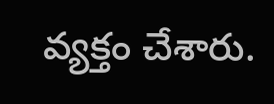వ్యక్తం చేశారు.